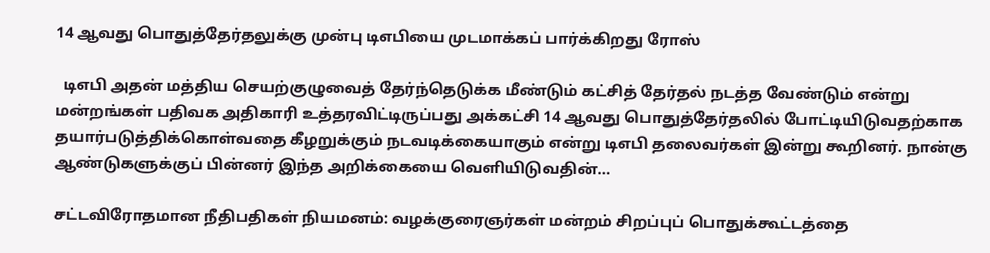14 ஆவது பொதுத்தேர்தலுக்கு முன்பு டிஎபியை முடமாக்கப் பார்க்கிறது ரோஸ்

  டிஎபி அதன் மத்திய செயற்குழுவைத் தேர்ந்தெடுக்க மீண்டும் கட்சித் தேர்தல் நடத்த வேண்டும் என்று மன்றங்கள் பதிவக அதிகாரி உத்தரவிட்டிருப்பது அக்கட்சி 14 ஆவது பொதுத்தேர்தலில் போட்டியிடுவதற்காக தயார்படுத்திக்கொள்வதை கீழறுக்கும் நடவடிக்கையாகும் என்று டிஎபி தலைவர்கள் இன்று கூறினர். நான்கு ஆண்டுகளுக்குப் பின்னர் இந்த அறிக்கையை வெளியிடுவதின்…

சட்டவிரோதமான நீதிபதிகள் நியமனம்: வழக்குரைஞர்கள் மன்றம் சிறப்புப் பொதுக்கூட்டத்தை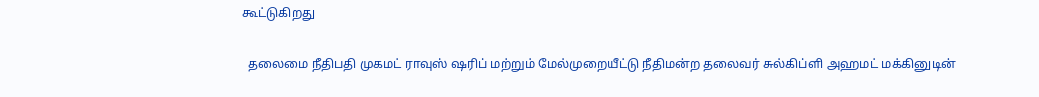கூட்டுகிறது

  தலைமை நீதிபதி முகமட் ராவுஸ் ஷரிப் மற்றும் மேல்முறையீட்டு நீதிமன்ற தலைவர் சுல்கிப்ளி அஹமட் மக்கினுடின்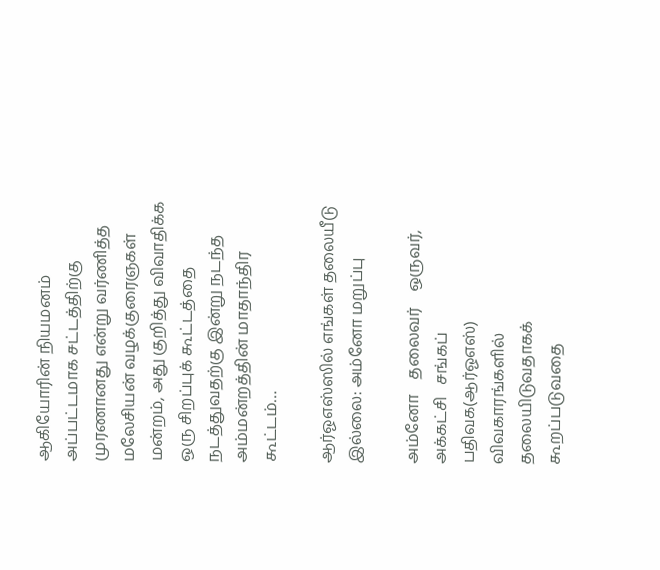ஆகியோரின் நியமனம் அப்பட்டமாக சட்டத்திற்கு முரணானது என்று வர்ணித்த மலேசியன் வழக்குரைஞகள் மன்றம், அது குறித்து விவாதிக்க ஒரு சிறப்புக் கூட்டத்தை நடத்துவதற்கு இன்று நடந்த அம்மன்றத்தின் மாதாந்திர கூட்டம்…

ஆர்ஓஎஸ்ஸில் எங்கள் தலையீடு இல்லை: அம்னோ மறுப்பு

அம்னோ    தலைவர்    ஒருவர்,   அக்கட்சி   சங்கப்  பதிவக(ஆர்ஓஎஸ்)  விவகாரங்களில்    தலையிடுவதாகக்   கூறப்படுவதை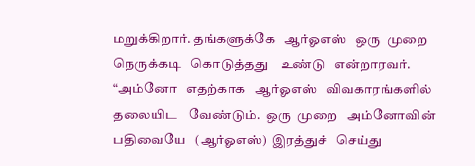மறுக்கிறார். தங்களுக்கே   ஆர்ஓஎஸ்   ஒரு  முறை    நெருக்கடி   கொடுத்தது    உண்டு   என்றாரவர். “அம்னோ   எதற்காக   ஆர்ஓஎஸ்   விவகாரங்களில்    தலையிட    வேண்டும்.  ஒரு  முறை   அம்னோவின்  பதிவையே   (ஆர்ஓஎஸ்)  இரத்துச்   செய்து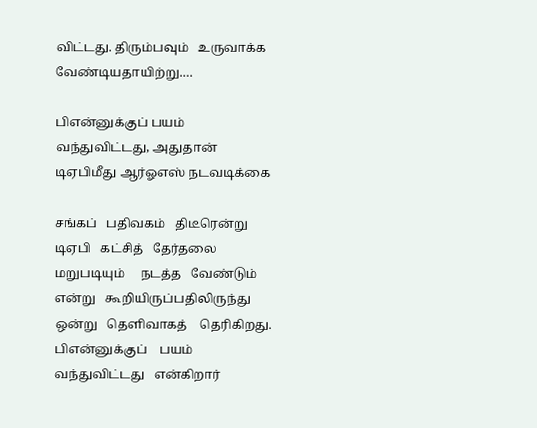விட்டது. திரும்பவும்   உருவாக்க    வேண்டியதாயிற்று.…

பிஎன்னுக்குப் பயம் வந்துவிட்டது, அதுதான் டிஏபிமீது ஆர்ஓஎஸ் நடவடிக்கை

சங்கப்   பதிவகம்   திடீரென்று   டிஏபி   கட்சித்   தேர்தலை   மறுபடியும்     நடத்த   வேண்டும்    என்று   கூறியிருப்பதிலிருந்து   ஒன்று   தெளிவாகத்    தெரிகிறது.   பிஎன்னுக்குப்    பயம்   வந்துவிட்டது   என்கிறார்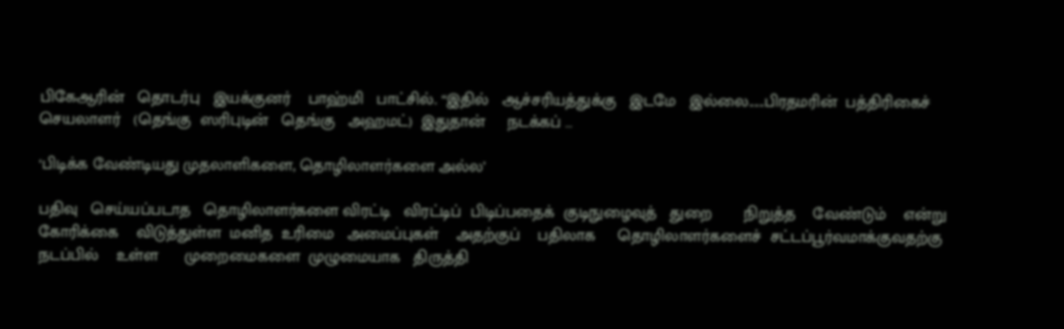பிகேஆரின்   தொடர்பு   இயக்குனர்    பாஹ்மி   பாட்சில். “இதில்   ஆச்சரியத்துக்கு   இடமே   இல்லை......பிரதமரின்  பத்திரிகைச்    செயலாளர்   (தெங்கு  ஸரிபுடின்   தெங்கு   அஹமட்)  இதுதான்     நடக்கப் …

‘பிடிக்க வேண்டியது முதலாளிகளை, தொழிலாளர்களை அல்ல’

பதிவு   செய்யப்படாத   தொழிலாளர்களை விரட்டி   விரட்டிப்  பிடிப்பதைக்  குடிநுழைவுத்   துறை       நிறுத்த    வேண்டும்    என்று  கோரிக்கை    விடுத்துள்ள  மனித  உரிமை   அமைப்புகள்    அதற்குப்    பதிலாக     தொழிலாளர்களைச்  சட்டப்பூர்வமாக்குவதற்கு  நடப்பில்    உள்ள      முறைமைகளை  முழுமையாக   திருத்தி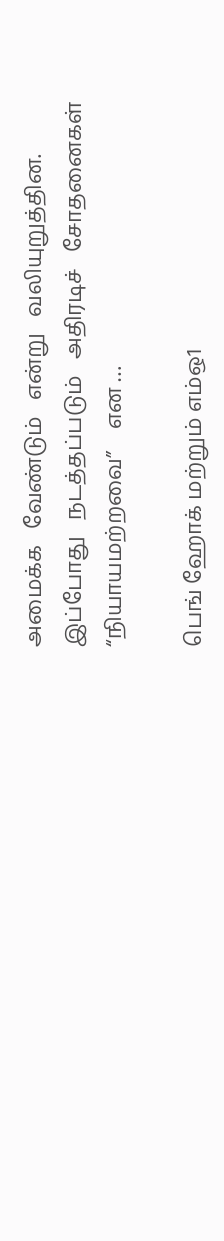அமைக்க   வேண்டும்   என்று   வலியுறுத்தின. இப்போது   நடத்தப்படும்   அதிரடிச்   சோதனைகள்   “நியாயமற்றவை”    என …

பெங் ஹோக் மற்றும் எம்ஒ1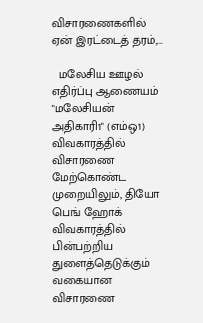விசாரணைகளில் ஏன் இரட்டைத் தரம்,…

  மலேசிய ஊழல் எதிர்ப்பு ஆணையம் "மலேசியன் அதிகாரி1" (எம்ஒ1) விவகாரத்தில் விசாரணை மேற்கொண்ட முறையிலும், தியோ பெங் ஹோக் விவகாரத்தில் பின்பற்றிய துளைத்தெடுக்கும் வகையான விசாரணை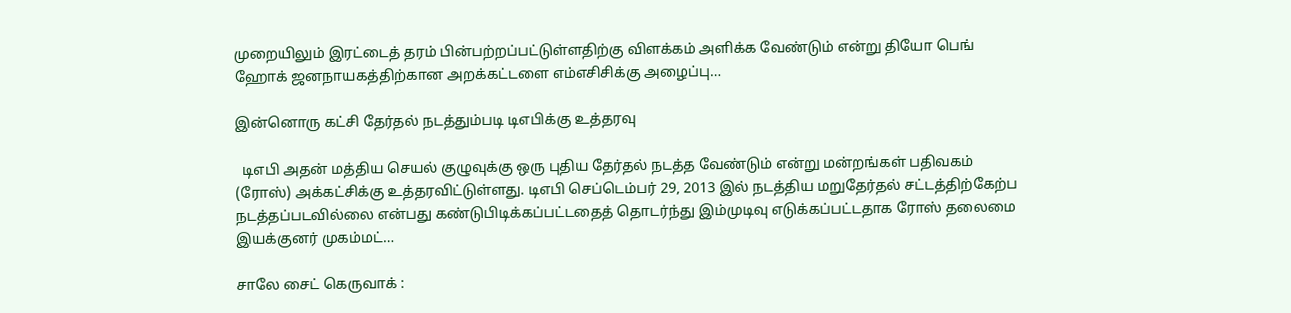முறையிலும் இரட்டைத் தரம் பின்பற்றப்பட்டுள்ளதிற்கு விளக்கம் அளிக்க வேண்டும் என்று தியோ பெங் ஹோக் ஜனநாயகத்திற்கான அறக்கட்டளை எம்எசிசிக்கு அழைப்பு…

இன்னொரு கட்சி தேர்தல் நடத்தும்படி டிஎபிக்கு உத்தரவு

  டிஎபி அதன் மத்திய செயல் குழுவுக்கு ஒரு புதிய தேர்தல் நடத்த வேண்டும் என்று மன்றங்கள் பதிவகம் (ரோஸ்) அக்கட்சிக்கு உத்தரவிட்டுள்ளது. டிஎபி செப்டெம்பர் 29, 2013 இல் நடத்திய மறுதேர்தல் சட்டத்திற்கேற்ப நடத்தப்படவில்லை என்பது கண்டுபிடிக்கப்பட்டதைத் தொடர்ந்து இம்முடிவு எடுக்கப்பட்டதாக ரோஸ் தலைமை இயக்குனர் முகம்மட்…

சாலே சைட் கெருவாக் :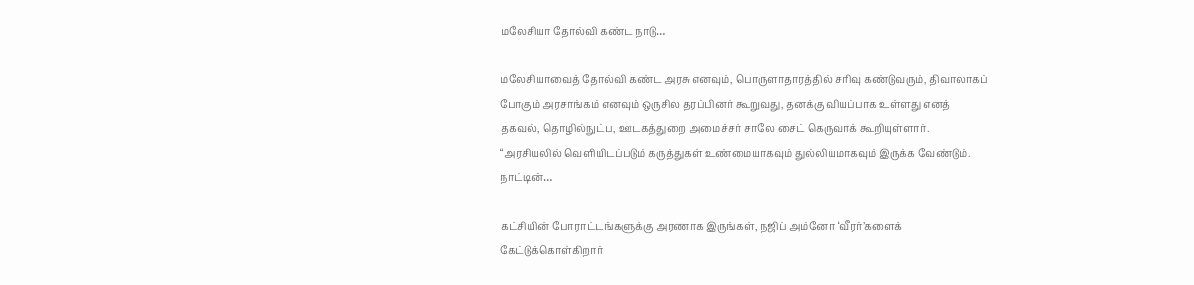மலேசியா தோல்வி கண்ட நாடு…

மலேசியாவைத் தோல்வி கண்ட அரசு எனவும், பொருளாதாரத்தில் சரிவு கண்டுவரும், திவாலாகப் போகும் அரசாங்கம் எனவும் ஒருசில தரப்பினர் கூறுவது, தனக்கு வியப்பாக உள்ளது எனத் தகவல், தொழில்நுட்ப, ஊடகத்துறை அமைச்சர் சாலே சைட் கெருவாக் கூறியுள்ளார். “அரசியலில் வெளியிடப்படும் கருத்துகள் உண்மையாகவும் துல்லியமாகவும் இருக்க வேண்டும். நாட்டின்…

கட்சியின் போராட்டங்களுக்கு அரணாக இருங்கள், நஜிப் அம்னோ ‘வீரர்’களைக் கேட்டுக்கொள்கிறார்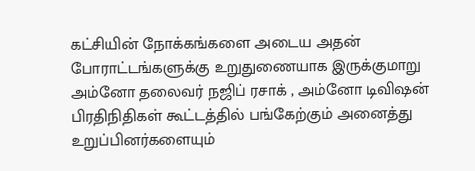கட்சியின் நோக்கங்களை அடைய அதன் போராட்டங்களுக்கு உறுதுணையாக இருக்குமாறு அம்னோ தலைவர் நஜிப் ரசாக் , அம்னோ டிவிஷன் பிரதிநிதிகள் கூட்டத்தில் பங்கேற்கும் அனைத்து உறுப்பினர்களையும்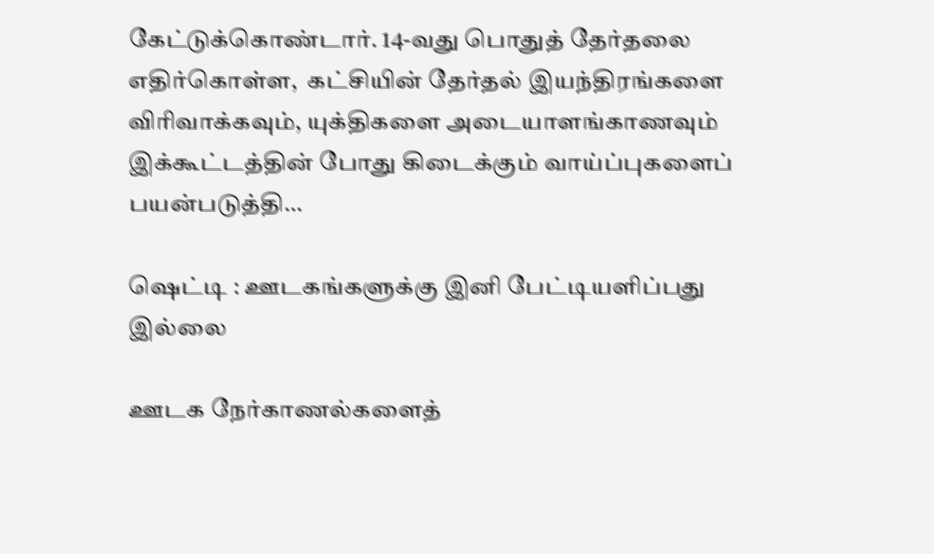கேட்டுக்கொண்டார். 14-வது பொதுத் தேர்தலை எதிர்கொள்ள,  கட்சியின் தேர்தல் இயந்திரங்களை விரிவாக்கவும், யுக்திகளை அடையாளங்காணவும் இக்கூட்டத்தின் போது கிடைக்கும் வாய்ப்புகளைப் பயன்படுத்தி…

ஷெட்டி : ஊடகங்களுக்கு இனி பேட்டியளிப்பது இல்லை

ஊடக நேர்காணல்களைத்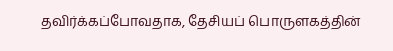தவிர்க்கப்போவதாக, தேசியப் பொருளகத்தின்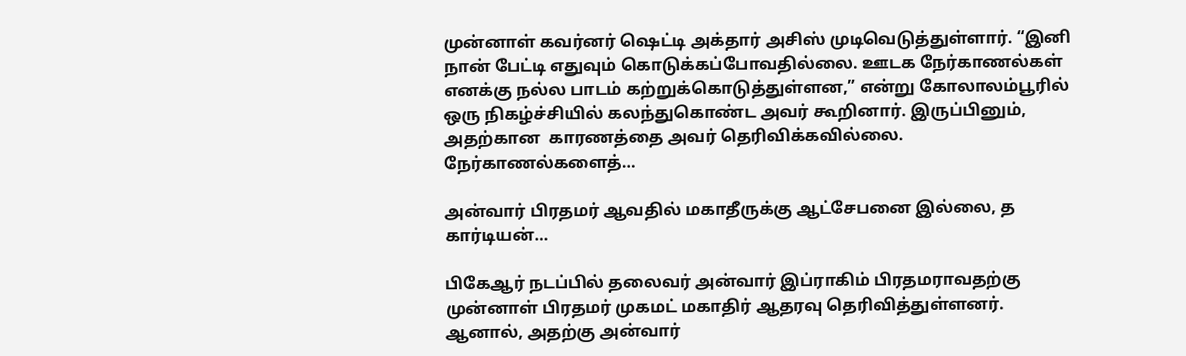முன்னாள் கவர்னர் ஷெட்டி அக்தார் அசிஸ் முடிவெடுத்துள்ளார். “இனி நான் பேட்டி எதுவும் கொடுக்கப்போவதில்லை. ஊடக நேர்காணல்கள் எனக்கு நல்ல பாடம் கற்றுக்கொடுத்துள்ளன,” என்று கோலாலம்பூரில் ஒரு நிகழ்ச்சியில் கலந்துகொண்ட அவர் கூறினார். இருப்பினும், அதற்கான  காரணத்தை அவர் தெரிவிக்கவில்லை. நேர்காணல்களைத்…

அன்வார் பிரதமர் ஆவதில் மகாதீருக்கு ஆட்சேபனை இல்லை, த கார்டியன்…

பிகேஆர் நடப்பில் தலைவர் அன்வார் இப்ராகிம் பிரதமராவதற்கு முன்னாள் பிரதமர் முகமட் மகாதிர் ஆதரவு தெரிவித்துள்ளனர். ஆனால், அதற்கு அன்வார்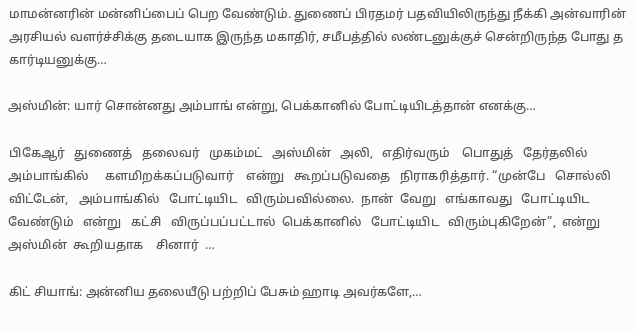மாமன்னரின் மன்னிப்பைப் பெற வேண்டும். துணைப் பிரதமர் பதவியிலிருந்து நீக்கி அன்வாரின் அரசியல் வளர்ச்சிக்கு தடையாக இருந்த மகாதிர், சமீபத்தில் லண்டனுக்குச் சென்றிருந்த போது த கார்டியனுக்கு…

அஸ்மின்: யார் சொன்னது அம்பாங் என்று, பெக்கானில் போட்டியிடத்தான் எனக்கு…

பிகேஆர்   துணைத்   தலைவர்   முகம்மட்   அஸ்மின்   அலி,   எதிர்வரும்    பொதுத்   தேர்தலில்   அம்பாங்கில்     களமிறக்கப்படுவார்    என்று   கூறப்படுவதை   நிராகரித்தார். “முன்பே   சொல்லி  விட்டேன்,   அம்பாங்கில்   போட்டியிட   விரும்பவில்லை.  நான்  வேறு   எங்காவது   போட்டியிட  வேண்டும்   என்று   கட்சி   விருப்பப்பட்டால்  பெக்கானில்   போட்டியிட   விரும்புகிறேன்”,  என்று   அஸ்மின்  கூறியதாக    சினார்  …

கிட் சியாங்: அன்னிய தலையீடு பற்றிப் பேசும் ஹாடி அவர்களே,…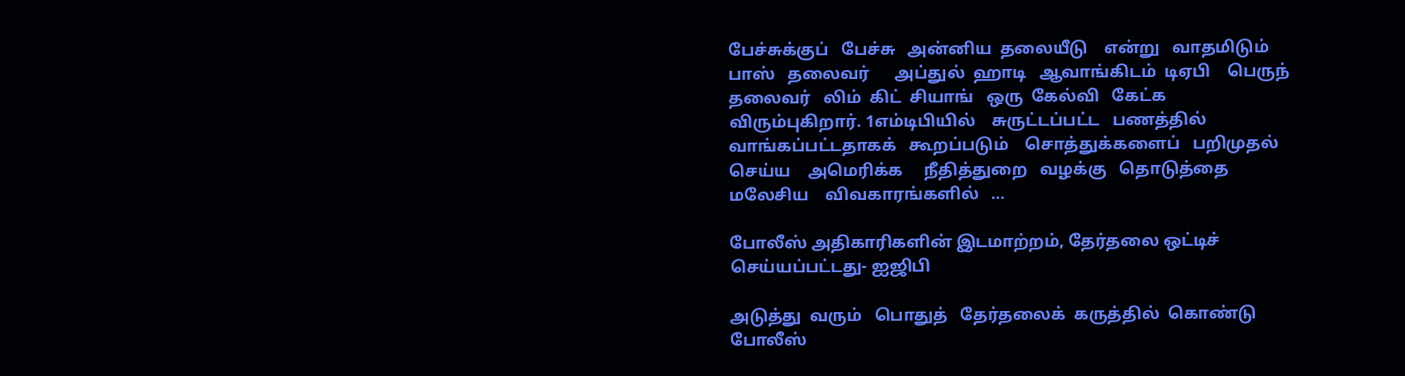பேச்சுக்குப்   பேச்சு   அன்னிய  தலையீடு    என்று   வாதமிடும்   பாஸ்   தலைவர்      அப்துல்  ஹாடி   ஆவாங்கிடம்  டிஏபி    பெருந்  தலைவர்   லிம்  கிட்  சியாங்   ஒரு  கேல்வி   கேட்க    விரும்புகிறார். 1எம்டிபியில்    சுருட்டப்பட்ட   பணத்தில்    வாங்கப்பட்டதாகக்   கூறப்படும்    சொத்துக்களைப்   பறிமுதல்    செய்ய    அமெரிக்க     நீதித்துறை   வழக்கு   தொடுத்தை   மலேசிய    விவகாரங்களில்   …

போலீஸ் அதிகாரிகளின் இடமாற்றம், தேர்தலை ஒட்டிச் செய்யப்பட்டது- ஐஜிபி

அடுத்து  வரும்   பொதுத்   தேர்தலைக்  கருத்தில்  கொண்டு   போலீஸ்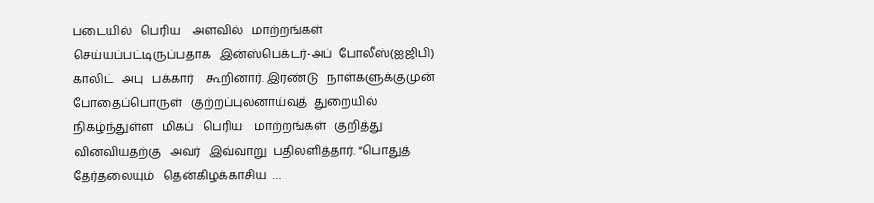படையில்   பெரிய    அளவில்   மாற்றங்கள்    செய்யப்பட்டிருப்பதாக   இன்ஸ்பெக்டர்-அப்  போலீஸ்(ஐஜிபி)   காலிட்   அபு   பக்கார்    கூறினார். இரண்டு   நாள்களுக்குமுன்   போதைப்பொருள்   குற்றப்புலனாய்வுத்  துறையில்    நிகழ்ந்துள்ள   மிகப்   பெரிய    மாற்றங்கள்   குறித்து   வினவியதற்கு   அவர்   இவ்வாறு  பதிலளித்தார். “பொதுத்   தேர்தலையும்   தென்கிழக்காசிய  …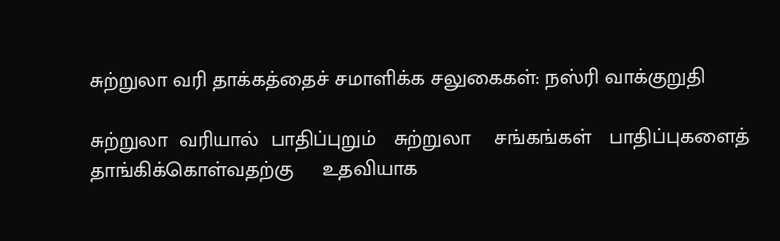சுற்றுலா வரி தாக்கத்தைச் சமாளிக்க சலுகைகள்: நஸ்ரி வாக்குறுதி

சுற்றுலா  வரியால்  பாதிப்புறும்   சுற்றுலா    சங்கங்கள்   பாதிப்புகளைத்   தாங்கிக்கொள்வதற்கு     உதவியாக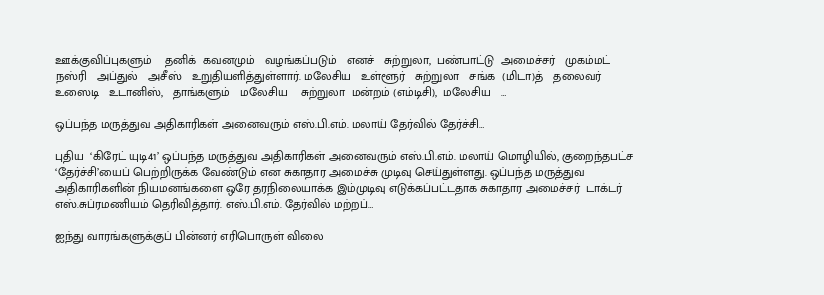ஊக்குவிப்புகளும்    தனிக்  கவனமும்   வழங்கப்படும்   எனச்   சுற்றுலா,  பண்பாட்டு  அமைச்சர்   முகம்மட்   நஸ்ரி   அப்துல்   அசீஸ்   உறுதியளித்துள்ளார். மலேசிய   உள்ளூர்   சுற்றுலா   சங்க  (மிடா)த்   தலைவர்   உஸைடி   உடானிஸ்,   தாங்களும்   மலேசிய    சுற்றுலா  மன்றம் (எம்டிசி),  மலேசிய   …

ஒப்பந்த மருத்துவ அதிகாரிகள் அனைவரும் எஸ்.பி.எம். மலாய் தேர்வில் தேர்ச்சி…

புதிய  ‘கிரேட் யுடி41’ ஒப்பந்த மருத்துவ அதிகாரிகள் அனைவரும் எஸ்.பி.எம். மலாய் மொழியில், குறைந்தபட்ச ‘தேர்ச்சி’யைப் பெற்றிருக்க வேண்டும் என சுகாதார அமைச்சு முடிவு செய்துள்ளது. ஒப்பந்த மருத்துவ அதிகாரிகளின் நியமனங்களை ஒரே தரநிலையாக்க இம்முடிவு எடுக்கப்பட்டதாக சுகாதார அமைச்சர்  டாக்டர் எஸ்.சுப்ரமணியம் தெரிவித்தார். எஸ்.பி.எம். தேர்வில் மற்றப்…

ஐந்து வாரங்களுக்குப் பின்னர் எரிபொருள் விலை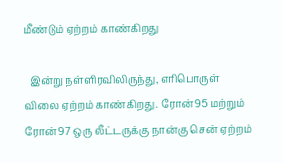மீண்டும் ஏற்றம் காண்கிறது

  இன்று நள்ளிரவிலிருந்து, எரிபொருள் விலை ஏற்றம் காண்கிறது. ரோன்95 மற்றும் ரோன்97 ஒரு லீட்டருக்கு நான்கு சென் ஏற்றம்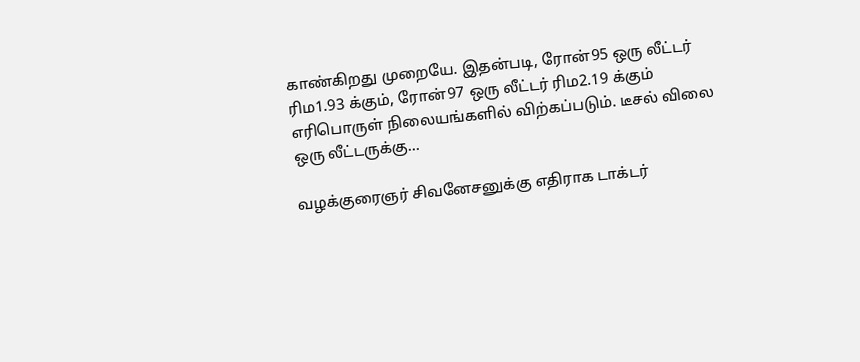காண்கிறது முறையே. இதன்படி, ரோன்95 ஒரு லீட்டர் ரிம1.93 க்கும், ரோன்97 ஒரு லீட்டர் ரிம2.19 க்கும் எரிபொருள் நிலையங்களில் விற்கப்படும். டீசல் விலை ஒரு லீட்டருக்கு…

வழக்குரைஞர் சிவனேசனுக்கு எதிராக டாக்டர்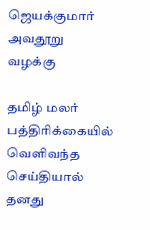ஜெயக்குமார் அவதூறு வழக்கு

தமிழ் மலர் பத்திரிக்கையில் வெளிவந்த செய்தியால் தனது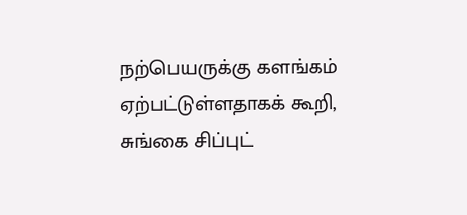நற்பெயருக்கு களங்கம் ஏற்பட்டுள்ளதாகக் கூறி, சுங்கை சிப்புட்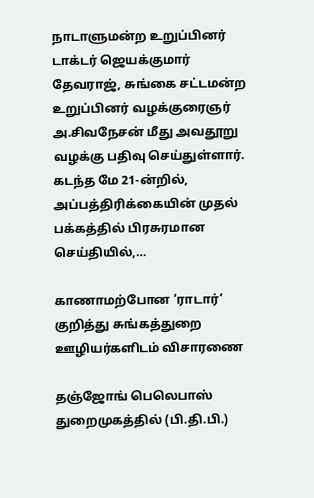நாடாளுமன்ற உறுப்பினர் டாக்டர் ஜெயக்குமார் தேவராஜ், சுங்கை சட்டமன்ற உறுப்பினர் வழக்குரைஞர் அ.சிவநேசன் மீது அவதூறு வழக்கு பதிவு செய்துள்ளார். கடந்த மே 21-ன்றில், அப்பத்திரிக்கையின் முதல் பக்கத்தில் பிரசுரமான செய்தியில்,…

காணாமற்போன ‘ராடார்’ குறித்து சுங்கத்துறை ஊழியர்களிடம் விசாரணை

தஞ்ஜோங் பெலெபாஸ் துறைமுகத்தில் (பி.தி.பி.)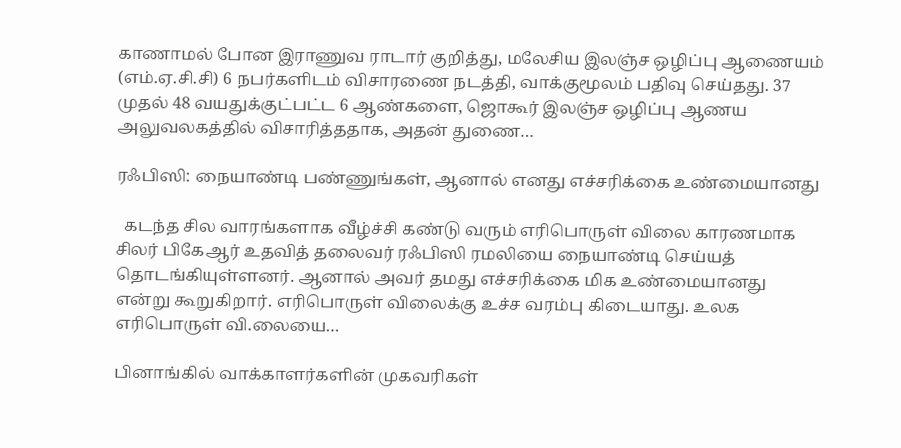காணாமல் போன இராணுவ ராடார் குறித்து, மலேசிய இலஞ்ச ஒழிப்பு ஆணையம் (எம்.ஏ.சி.சி) 6 நபர்களிடம் விசாரணை நடத்தி, வாக்குமூலம் பதிவு செய்தது. 37 முதல் 48 வயதுக்குட்பட்ட 6 ஆண்களை, ஜொகூர் இலஞ்ச ஒழிப்பு ஆணய அலுவலகத்தில் விசாரித்ததாக, அதன் துணை…

ரஃபிஸி: நையாண்டி பண்ணுங்கள், ஆனால் எனது எச்சரிக்கை உண்மையானது

  கடந்த சில வாரங்களாக வீழ்ச்சி கண்டு வரும் எரிபொருள் விலை காரணமாக சிலர் பிகேஆர் உதவித் தலைவர் ரஃபிஸி ரமலியை நையாண்டி செய்யத் தொடங்கியுள்ளனர். ஆனால் அவர் தமது எச்சரிக்கை மிக உண்மையானது என்று கூறுகிறார். எரிபொருள் விலைக்கு உச்ச வரம்பு கிடையாது. உலக எரிபொருள் வி.லையை…

பினாங்கில் வாக்காளர்களின் முகவரிகள்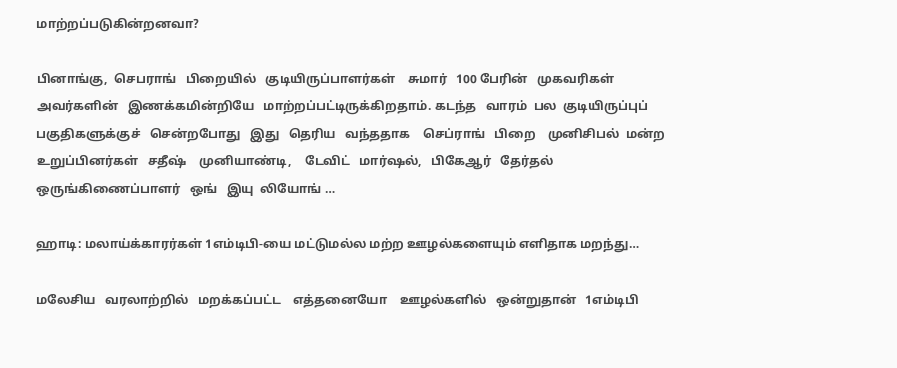மாற்றப்படுகின்றனவா?

பினாங்கு,  செபராங்   பிறையில்   குடியிருப்பாளர்கள்    சுமார்   100 பேரின்   முகவரிகள்   அவர்களின்   இணக்கமின்றியே   மாற்றப்பட்டிருக்கிறதாம். கடந்த   வாரம்  பல  குடியிருப்புப்   பகுதிகளுக்குச்   சென்றபோது   இது   தெரிய   வந்ததாக    செப்ராங்   பிறை    முனிசிபல்  மன்ற   உறுப்பினர்கள்   சதீஷ்    முனியாண்டி,    டேவிட்   மார்ஷல்,   பிகேஆர்   தேர்தல்   ஒருங்கிணைப்பாளர்   ஒங்   இயு  லியோங் …

ஹாடி: மலாய்க்காரர்கள் 1எம்டிபி-யை மட்டுமல்ல மற்ற ஊழல்களையும் எளிதாக மறந்து…

மலேசிய   வரலாற்றில்   மறக்கப்பட்ட    எத்தனையோ    ஊழல்களில்   ஒன்றுதான்   1எம்டிபி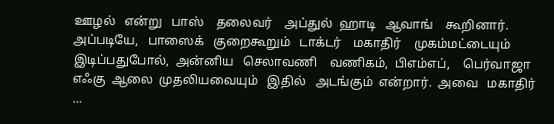ஊழல்   என்று   பாஸ்    தலைவர்    அப்துல்  ஹாடி   ஆவாங்    கூறினார். அப்படியே,   பாஸைக்   குறைகூறும்   டாக்டர்    மகாதிர்    முகம்மட்டையும்   இடிப்பதுபோல்,  அன்னிய   செலாவணி    வணிகம்,  பிஎம்எப்,    பெர்வாஜா   எஃகு  ஆலை  முதலியவையும்   இதில்   அடங்கும்  என்றார்.  அவை   மகாதிர்  …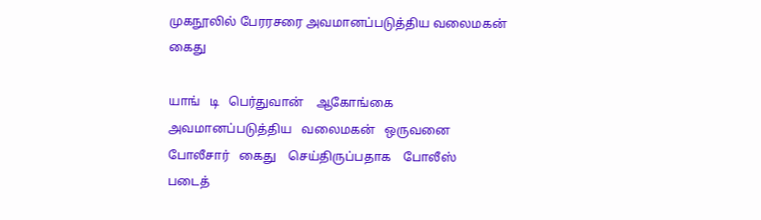முகநூலில் பேரரசரை அவமானப்படுத்திய வலைமகன் கைது

யாங்   டி   பெர்துவான்    ஆகோங்கை     அவமானப்படுத்திய   வலைமகன்   ஒருவனை   போலீசார்   கைது    செய்திருப்பதாக    போலீஸ்   படைத்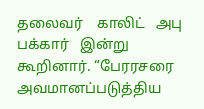தலைவர்    காலிட்   அபு  பக்கார்   இன்று    கூறினார். “பேரரசரை    அவமானப்படுத்திய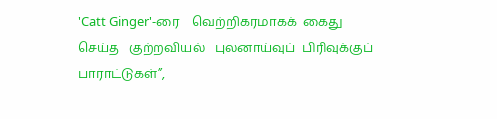'Catt Ginger'-ரை    வெற்றிகரமாகக்  கைது    செய்த   குற்றவியல்   புலனாய்வுப்  பிரிவுக்குப்   பாராட்டுகள்”,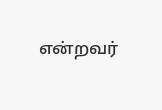என்றவர்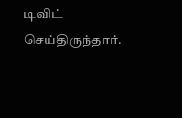டிவிட்    செய்திருந்தார்.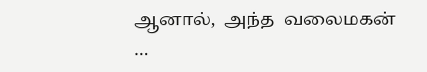ஆனால்,  அந்த  வலைமகன்  …